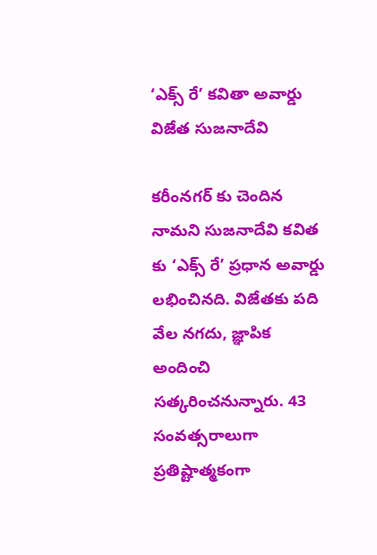‘ఎక్స్ రే’ కవితా అవార్డు విజేత సుజనాదేవి

కరీంనగర్ కు చెందిన నామని సుజనాదేవి కవిత కు ‘ఎక్స్ రే’ ప్రధాన అవార్డు లభించినది. విజేతకు పది వేల నగదు, జ్ఞాపిక అందించి సత్కరించనున్నారు. 43 సంవత్సరాలుగా ప్రతిష్టాత్మకంగా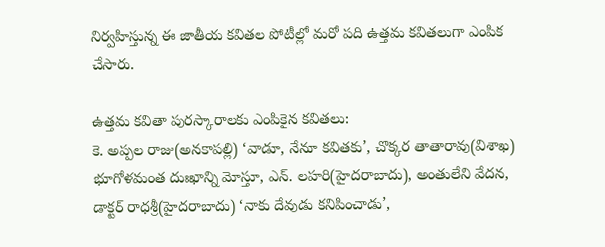నిర్వహిస్తున్న ఈ జాతీయ కవితల పోటీల్లో మరో పది ఉత్తమ కవితలుగా ఎంపిక చేసారు.

ఉత్తమ కవితా పురస్కారాలకు ఎంపికైన కవితలు:
కె. అప్పల రాజు(అనకాపల్లి) ‘వాడూ, నేనూ కవితకు’, చొక్కర తాతారావు(విశాఖ) భూగోళమంత దుఃఖాన్ని మోస్తూ, ఎన్. లహరి(హైదరాబాదు), అంతులేని వేదన, డాక్టర్ రాధశ్రీ(హైదరాబాదు) ‘నాకు దేవుడు కనిపించాడు’,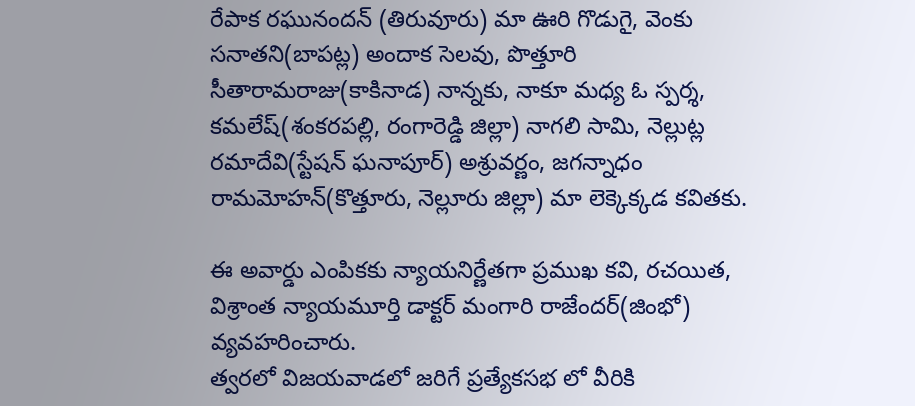రేపాక రఘునందన్ (తిరువూరు) మా ఊరి గొడుగై, వెంకు సనాతని(బాపట్ల) అందాక సెలవు, పొత్తూరి సీతారామరాజు(కాకినాడ) నాన్నకు, నాకూ మధ్య ఓ స్పర్శ, కమలేష్(శంకరపల్లి, రంగారెడ్డి జిల్లా) నాగలి సామి, నెల్లుట్ల రమాదేవి(స్టేషన్ ఘనాపూర్) అశ్రువర్ణం, జగన్నాధం రామమోహన్(కొత్తూరు, నెల్లూరు జిల్లా) మా లెక్కెక్కడ కవితకు.

ఈ అవార్డు ఎంపికకు న్యాయనిర్ణేతగా ప్రముఖ కవి, రచయిత, విశ్రాంత న్యాయమూర్తి డాక్టర్ మంగారి రాజేందర్(జింభో) వ్యవహరించారు.
త్వరలో విజయవాడలో జరిగే ప్రత్యేకసభ లో వీరికి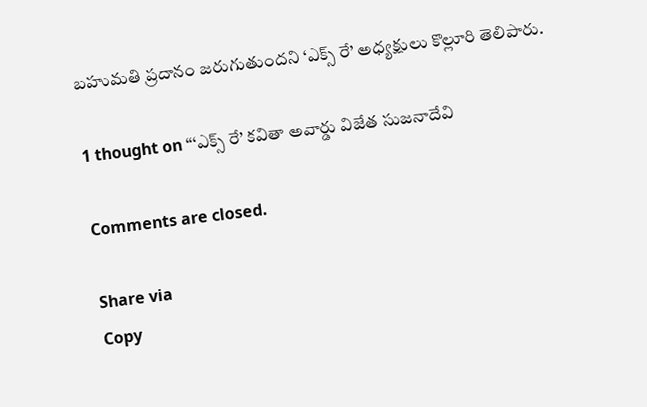బహుమతి ప్రదానం జరుగుతుందని ‘ఎక్స్ రే’ అధ్యక్షులు కొల్లూరి తెలిపారు.

1 thought on “‘ఎక్స్ రే’ కవితా అవార్డు విజేత సుజనాదేవి

Comments are closed.

Share via
Copy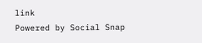link
Powered by Social Snap